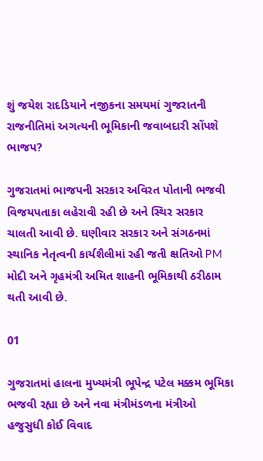શું જયેશ રાદડિયાને નજીકના સમયમાં ગુજરાતની રાજનીતિમાં અગત્યની ભૂમિકાની જવાબદારી સોંપશે ભાજપ?

ગુજરાતમાં ભાજપની સરકાર અવિરત પોતાની ભજવી વિજયપતાકા લહેરાવી રહી છે અને સ્થિર સરકાર ચાલતી આવી છે. ઘણીવાર સરકાર અને સંગઠનમાં સ્થાનિક નેતૃત્વની કાર્યશૈલીમાં રહી જતી ક્ષતિઓ PM મોદી અને ગૃહમંત્રી અમિત શાહની ભૂમિકાથી ઠરીઠામ થતી આવી છે.

01

ગુજરાતમાં હાલના મુખ્યમંત્રી ભૂપેન્દ્ર પટેલ મક્કમ ભૂમિકા ભજવી રહ્યા છે અને નવા મંત્રીમંડળના મંત્રીઓ હજુસુધી કોઈ વિવાદ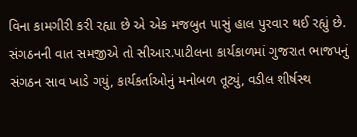વિના કામગીરી કરી રહ્યા છે એ એક મજબુત પાસું હાલ પુરવાર થઈ રહ્યું છે. સંગઠનની વાત સમજીએ તો સીઆર.પાટીલના કાર્યકાળમાં ગુજરાત ભાજપનું સંગઠન સાવ ખાડે ગયું, કાર્યકર્તાઓનું મનોબળ તૂટ્યું, વડીલ શીર્ષસ્થ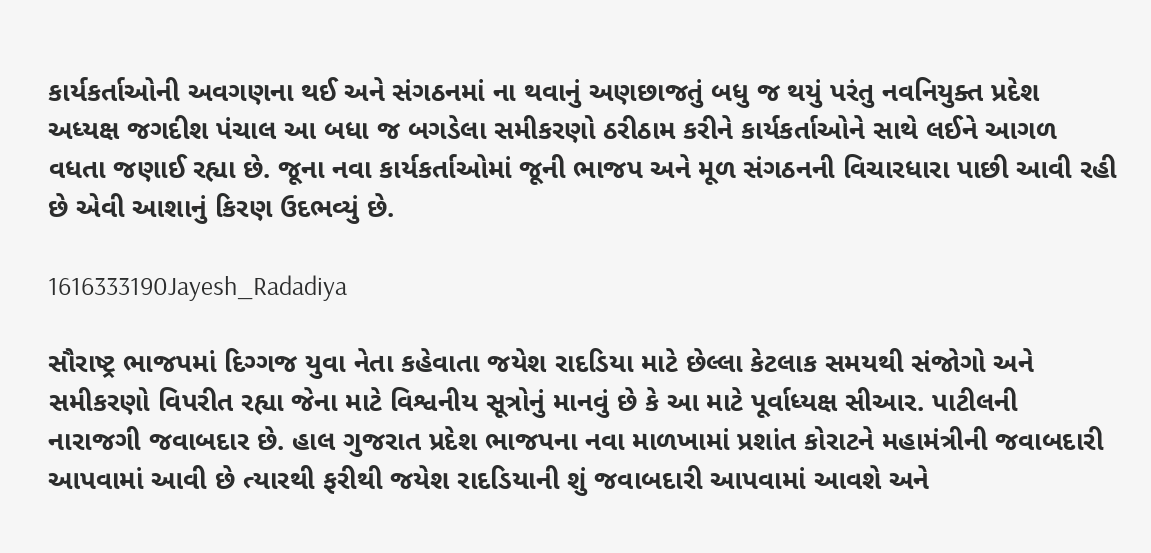કાર્યકર્તાઓની અવગણના થઈ અને સંગઠનમાં ના થવાનું અણછાજતું બધુ જ થયું પરંતુ નવનિયુક્ત પ્રદેશ અધ્યક્ષ જગદીશ પંચાલ આ બધા જ બગડેલા સમીકરણો ઠરીઠામ કરીને કાર્યકર્તાઓને સાથે લઈને આગળ વધતા જણાઈ રહ્યા છે. જૂના નવા કાર્યકર્તાઓમાં જૂની ભાજપ અને મૂળ સંગઠનની વિચારધારા પાછી આવી રહી છે એવી આશાનું કિરણ ઉદભવ્યું છે.

1616333190Jayesh_Radadiya

સૌરાષ્ટ્ર ભાજપમાં દિગ્ગજ યુવા નેતા કહેવાતા જયેશ રાદડિયા માટે છેલ્લા કેટલાક સમયથી સંજોગો અને સમીકરણો વિપરીત રહ્યા જેના માટે વિશ્વનીય સૂત્રોનું માનવું છે કે આ માટે પૂર્વાધ્યક્ષ સીઆર. પાટીલની નારાજગી જવાબદાર છે. હાલ ગુજરાત પ્રદેશ ભાજપના નવા માળખામાં પ્રશાંત કોરાટને મહામંત્રીની જવાબદારી આપવામાં આવી છે ત્યારથી ફરીથી જયેશ રાદડિયાની શું જવાબદારી આપવામાં આવશે અને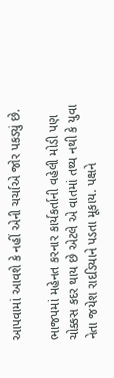આપવામાં આવશે કે નહીં એની ચર્ચાએ જોર પકડ્યું છે.

ભાજપમાં મહેનત કરનાર કાર્યકર્તાની વહેલી મોડી પણ ચોક્કસ કદર થાય છે એટલે એ વાતમાં તથ્ય નથી કે યુવા નેતા જયેશ રાદડિયાને પડતા મૂકાય. પક્ષને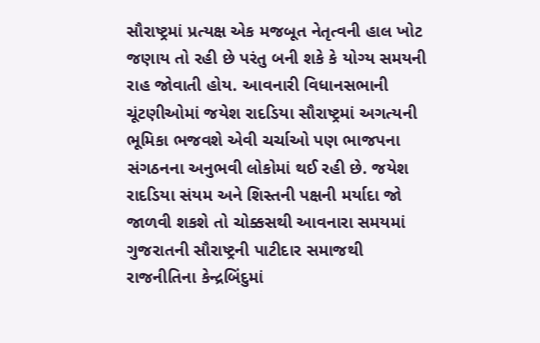સૌરાષ્ટ્રમાં પ્રત્યક્ષ એક મજબૂત નેતૃત્વની હાલ ખોટ જણાય તો રહી છે પરંતુ બની શકે કે યોગ્ય સમયની રાહ જોવાતી હોય. આવનારી વિધાનસભાની ચૂંટણીઓમાં જયેશ રાદડિયા સૌરાષ્ટ્રમાં અગત્યની ભૂમિકા ભજવશે એવી ચર્ચાઓ પણ ભાજપના સંગઠનના અનુભવી લોકોમાં થઈ રહી છે. જયેશ રાદડિયા સંયમ અને શિસ્તની પક્ષની મર્યાદા જો જાળવી શકશે તો ચોક્કસથી આવનારા સમયમાં ગુજરાતની સૌરાષ્ટ્રની પાટીદાર સમાજથી રાજનીતિના કેન્દ્રબિંદુમાં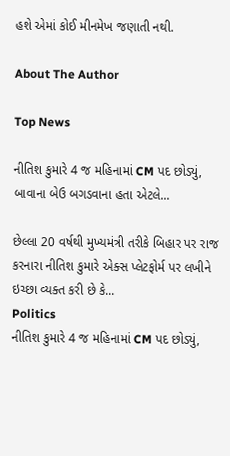હશે એમાં કોઈ મીનમેખ જણાતી નથી.

About The Author

Top News

નીતિશ કુમારે 4 જ મહિનામાં CM પદ છોડ્યું, બાવાના બેઉ બગડવાના હતા એટલે...

છેલ્લા 20 વર્ષથી મુખ્યમંત્રી તરીકે બિહાર પર રાજ કરનારા નીતિશ કુમારે એક્સ પ્લેટફોર્મ પર લખીને ઇચ્છા વ્યક્ત કરી છે કે...
Politics
નીતિશ કુમારે 4 જ મહિનામાં CM પદ છોડ્યું,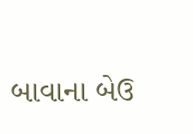બાવાના બેઉ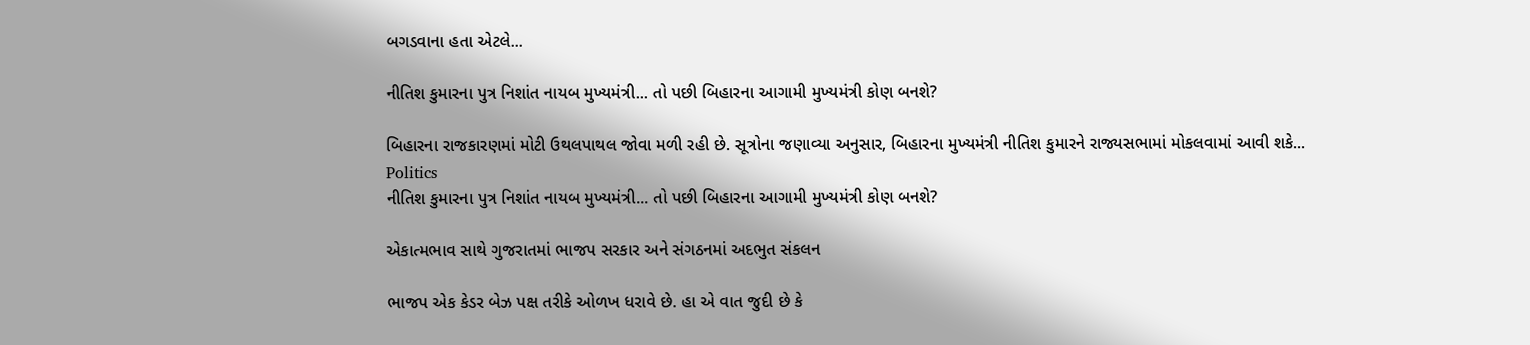બગડવાના હતા એટલે...

નીતિશ કુમારના પુત્ર નિશાંત નાયબ મુખ્યમંત્રી... તો પછી બિહારના આગામી મુખ્યમંત્રી કોણ બનશે?

બિહારના રાજકારણમાં મોટી ઉથલપાથલ જોવા મળી રહી છે. સૂત્રોના જણાવ્યા અનુસાર, બિહારના મુખ્યમંત્રી નીતિશ કુમારને રાજ્યસભામાં મોકલવામાં આવી શકે...
Politics
નીતિશ કુમારના પુત્ર નિશાંત નાયબ મુખ્યમંત્રી... તો પછી બિહારના આગામી મુખ્યમંત્રી કોણ બનશે?

એકાત્મભાવ સાથે ગુજરાતમાં ભાજપ સરકાર અને સંગઠનમાં અદભુત સંકલન

ભાજપ એક કેડર બેઝ પક્ષ તરીકે ઓળખ ધરાવે છે. હા એ વાત જુદી છે કે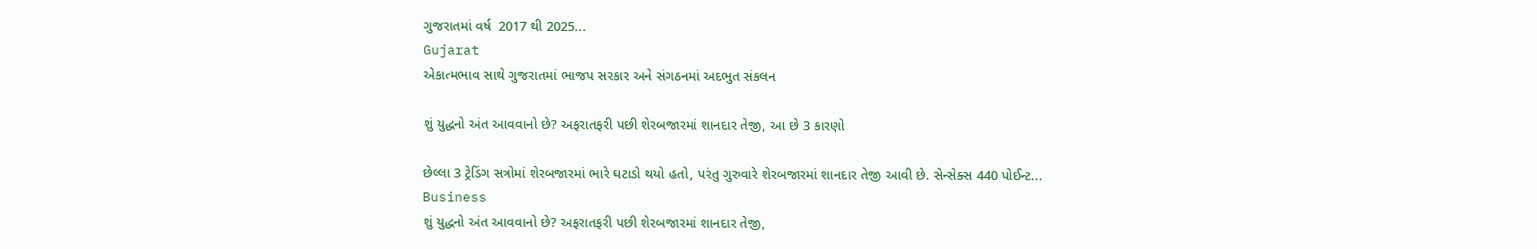ગુજરાતમાં વર્ષ  2017 થી 2025...
Gujarat
એકાત્મભાવ સાથે ગુજરાતમાં ભાજપ સરકાર અને સંગઠનમાં અદભુત સંકલન

શું યુદ્ધનો અંત આવવાનો છે? અફરાતફરી પછી શેરબજારમાં શાનદાર તેજી, આ છે 3 કારણો

છેલ્લા 3 ટ્રેડિંગ સત્રોમાં શેરબજારમાં ભારે ઘટાડો થયો હતો, પરંતુ ગુરુવારે શેરબજારમાં શાનદાર તેજી આવી છે. સેન્સેક્સ 440 પોઈન્ટ...
Business
શું યુદ્ધનો અંત આવવાનો છે? અફરાતફરી પછી શેરબજારમાં શાનદાર તેજી,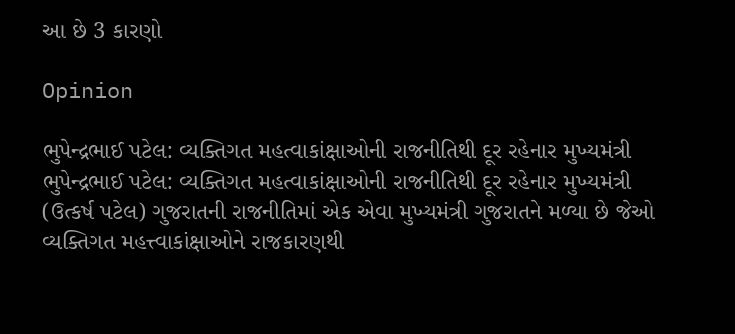આ છે 3 કારણો

Opinion

ભુપેન્દ્રભાઈ પટેલ: વ્યક્તિગત મહત્વાકાંક્ષાઓની રાજનીતિથી દૂર રહેનાર મુખ્યમંત્રી ભુપેન્દ્રભાઈ પટેલ: વ્યક્તિગત મહત્વાકાંક્ષાઓની રાજનીતિથી દૂર રહેનાર મુખ્યમંત્રી
(ઉત્કર્ષ પટેલ) ગુજરાતની રાજનીતિમાં એક એવા મુખ્યમંત્રી ગુજરાતને મળ્યા છે જેઓ વ્યક્તિગત મહત્ત્વાકાંક્ષાઓને રાજકારણથી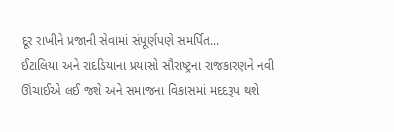દૂર રાખીને પ્રજાની સેવામાં સંપૂર્ણપણે સમર્પિત...
ઈટાલિયા અને રાદડિયાના પ્રયાસો સૌરાષ્ટ્રના રાજકારણને નવી ઊંચાઈએ લઈ જશે અને સમાજના વિકાસમાં મદદરૂપ થશે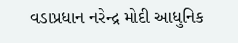વડાપ્રધાન નરેન્દ્ર મોદી આધુનિક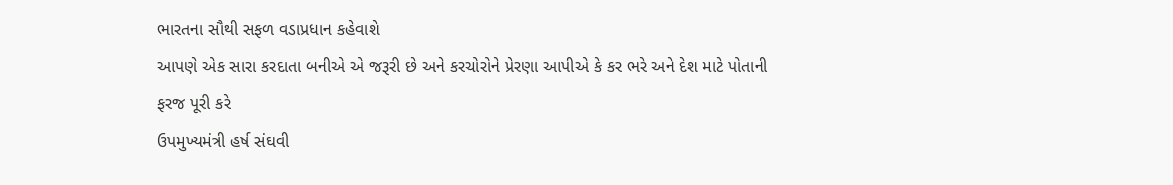ભારતના સૌથી સફળ વડાપ્રધાન કહેવાશે
આપણે એક સારા કરદાતા બનીએ એ જરૂરી છે અને કરચોરોને પ્રેરણા આપીએ કે કર ભરે અને દેશ માટે પોતાની ફરજ પૂરી કરે
ઉપમુખ્યમંત્રી હર્ષ સંઘવી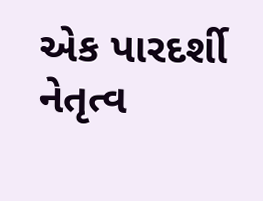એક પારદર્શી નેતૃત્વ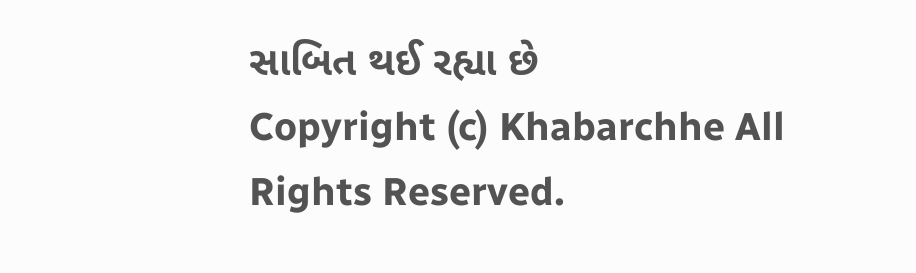સાબિત થઈ રહ્યા છે
Copyright (c) Khabarchhe All Rights Reserved.